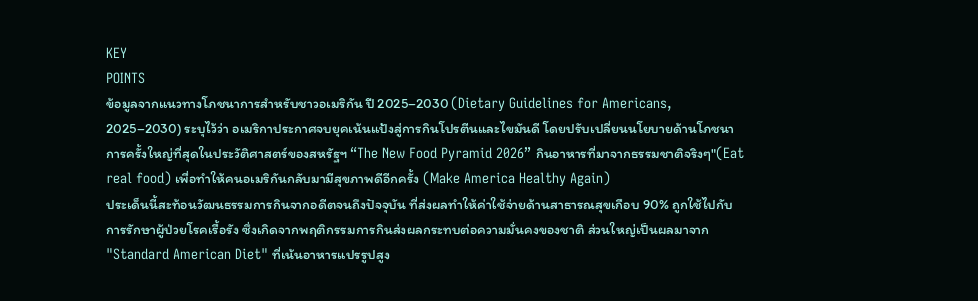KEY
POINTS
ข้อมูลจากแนวทางโภชนาการสำหรับชาวอเมริกัน ปี 2025–2030 (Dietary Guidelines for Americans, 2025–2030) ระบุไว้ว่า อเมริกาประกาศจบยุคเน้นแป้งสู่การกินโปรตีนและไขมันดี โดยปรับเปลี่ยนนโยบายด้านโภชนาการครั้งใหญ่ที่สุดในประวัติศาสตร์ของสหรัฐฯ “The New Food Pyramid 2026” กินอาหารที่มาจากธรรมชาติจริงๆ"(Eat real food) เพื่อทำให้คนอเมริกันกลับมามีสุขภาพดีอีกครั้ง (Make America Healthy Again)
ประเด็นนี้สะท้อนวัฒนธรรมการกินจากอดีตจนถึงปัจจุบัน ที่ส่งผลทำให้ค่าใช้จ่ายด้านสาธารณสุขเกือบ 90% ถูกใช้ไปกับการรักษาผู้ป่วยโรคเรื้อรัง ซึ่งเกิดจากพฤติกรรมการกินส่งผลกระทบต่อความมั่นคงของชาติ ส่วนใหญ่เป็นผลมาจาก "Standard American Diet" ที่เน้นอาหารแปรรูปสูง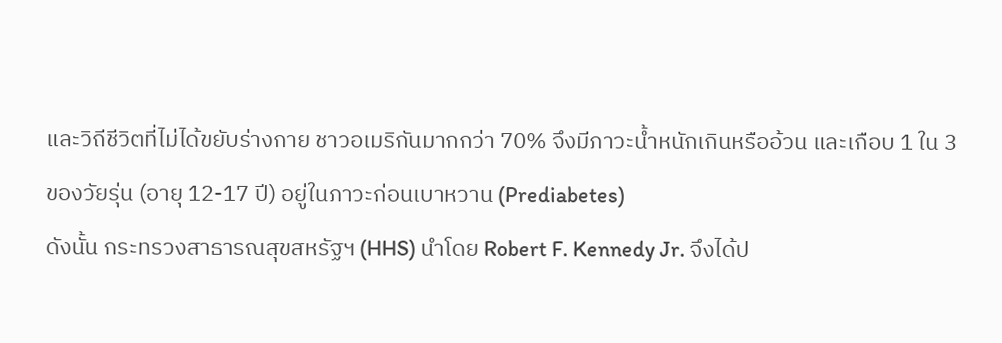และวิถีชีวิตที่ไม่ได้ขยับร่างกาย ชาวอเมริกันมากกว่า 70% จึงมีภาวะน้ำหนักเกินหรืออ้วน และเกือบ 1 ใน 3 ของวัยรุ่น (อายุ 12-17 ปี) อยู่ในภาวะก่อนเบาหวาน (Prediabetes)
ดังนั้น กระทรวงสาธารณสุขสหรัฐฯ (HHS) นำโดย Robert F. Kennedy Jr. จึงได้ป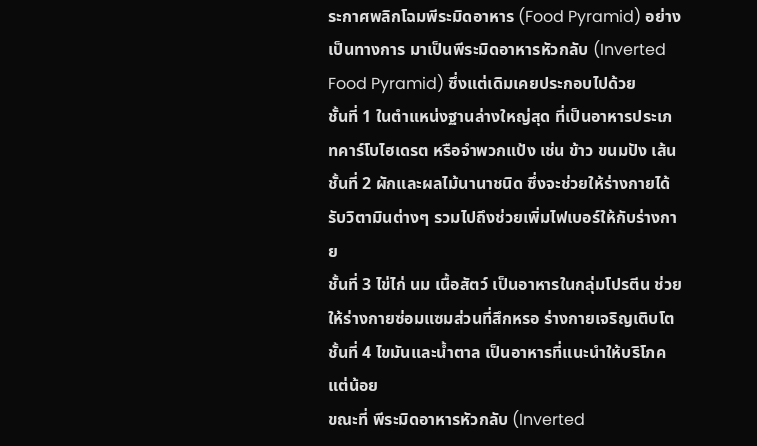ระกาศพลิกโฉมพีระมิดอาหาร (Food Pyramid) อย่างเป็นทางการ มาเป็นพีระมิดอาหารหัวกลับ (Inverted Food Pyramid) ซึ่งแต่เดิมเคยประกอบไปด้วย
ชั้นที่ 1 ในตำแหน่งฐานล่างใหญ่สุด ที่เป็นอาหารประเภทคาร์โบไฮเดรต หรือจำพวกแป้ง เช่น ข้าว ขนมปัง เส้น
ชั้นที่ 2 ผักและผลไม้นานาชนิด ซึ่งจะช่วยให้ร่างกายได้รับวิตามินต่างๆ รวมไปถึงช่วยเพิ่มไฟเบอร์ให้กับร่างกาย
ชั้นที่ 3 ไข่ไก่ นม เนื้อสัตว์ เป็นอาหารในกลุ่มโปรตีน ช่วยให้ร่างกายซ่อมแซมส่วนที่สึกหรอ ร่างกายเจริญเติบโต
ชั้นที่ 4 ไขมันและน้ำตาล เป็นอาหารที่แนะนำให้บริโภคแต่น้อย
ขณะที่ พีระมิดอาหารหัวกลับ (Inverted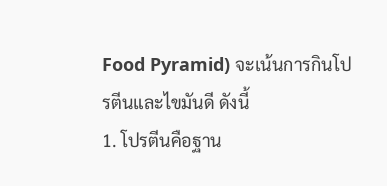Food Pyramid) จะเน้นการกินโปรตีนและไขมันดี ดังนี้
1. โปรตีนคือฐาน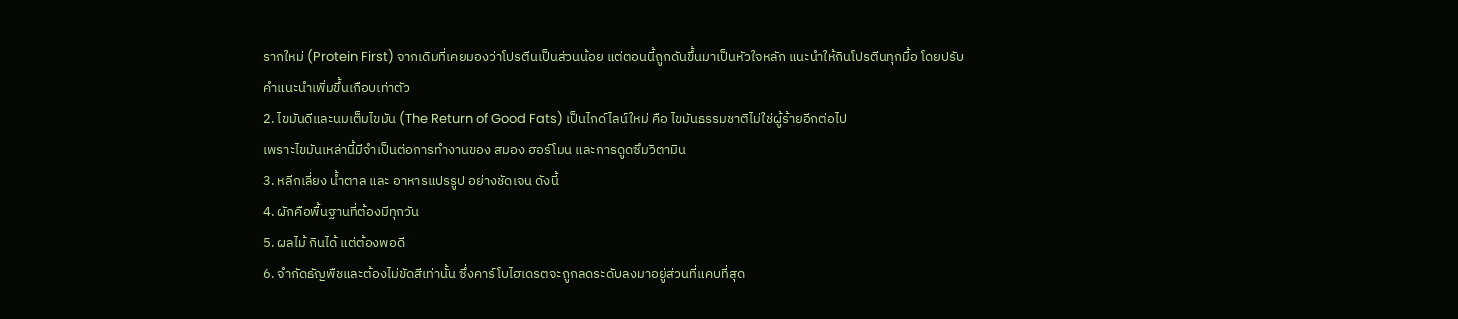รากใหม่ (Protein First) จากเดิมที่เคยมองว่าโปรตีนเป็นส่วนน้อย แต่ตอนนี้ถูกดันขึ้นมาเป็นหัวใจหลัก แนะนำให้กินโปรตีนทุกมื้อ โดยปรับคำแนะนำเพิ่มขึ้นเกือบเท่าตัว
2. ไขมันดีและนมเต็มไขมัน (The Return of Good Fats) เป็นไกด์ไลน์ใหม่ คือ ไขมันธรรมชาติไม่ใช่ผู้ร้ายอีกต่อไป
เพราะไขมันเหล่านี้มีจำเป็นต่อการทำงานของ สมอง ฮอร์โมน และการดูดซึมวิตามิน
3. หลีกเลี่ยง น้ำตาล และ อาหารแปรรูป อย่างชัดเจน ดังนี้
4. ผักคือพื้นฐานที่ต้องมีทุกวัน
5. ผลไม้ กินได้ แต่ต้องพอดี
6. จำกัดธัญพืชและต้องไม่ขัดสีเท่านั้น ซึ่งคาร์โบไฮเดรตจะถูกลดระดับลงมาอยู่ส่วนที่แคบที่สุด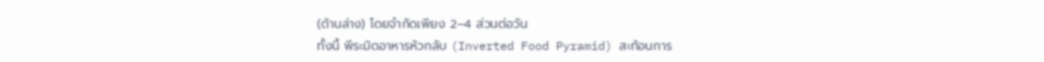(ด้านล่าง) โดยจำกัดเพียง 2–4 ส่วนต่อวัน
ทั้งนี้ พีระมิดอาหารหัวกลับ (Inverted Food Pyramid) สะท้อนการ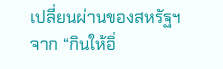เปลี่ยนผ่านของสหรัฐฯ จาก “กินให้อิ่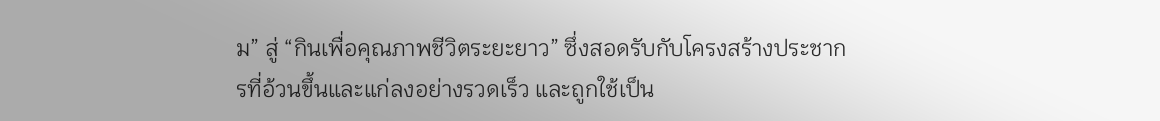ม” สู่ “กินเพื่อคุณภาพชีวิตระยะยาว” ซึ่งสอดรับกับโครงสร้างประชากรที่อ้วนขึ้นและแก่ลงอย่างรวดเร็ว และถูกใช้เป็น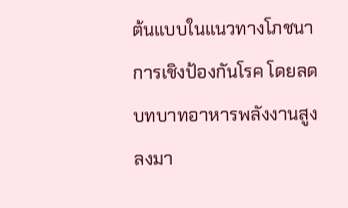ต้นแบบในแนวทางโภชนาการเชิงป้องกันโรค โดยลดบทบาทอาหารพลังงานสูงลงมา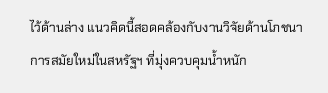ไว้ด้านล่าง แนวคิดนี้สอดคล้องกับงานวิจัยด้านโภชนาการสมัยใหม่ในสหรัฐฯ ที่มุ่งควบคุมน้ำหนัก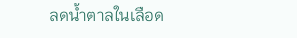ลดน้ำตาลในเลือด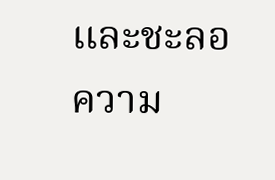และชะลอความ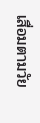เสื่อมตามวัย